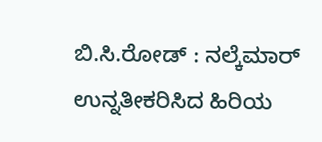ಬಿ.ಸಿ.ರೋಡ್ : ನಲ್ಕೆಮಾರ್ ಉನ್ನತೀಕರಿಸಿದ ಹಿರಿಯ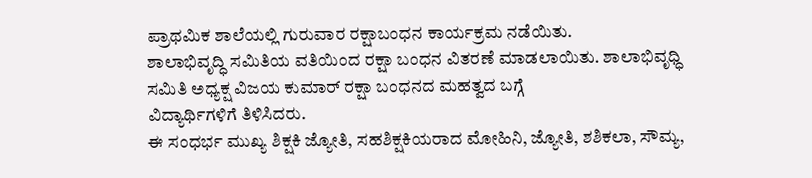ಪ್ರಾಥಮಿಕ ಶಾಲೆಯಲ್ಲಿ ಗುರುವಾರ ರಕ್ಷಾಬಂಧನ ಕಾರ್ಯಕ್ರಮ ನಡೆಯಿತು.
ಶಾಲಾಭಿವೃದ್ಧಿ ಸಮಿತಿಯ ವತಿಯಿಂದ ರಕ್ಷಾ ಬಂಧನ ವಿತರಣೆ ಮಾಡಲಾಯಿತು. ಶಾಲಾಭಿವೃಧ್ಧಿ ಸಮಿತಿ ಅಧ್ಯಕ್ಷ ವಿಜಯ ಕುಮಾರ್ ರಕ್ಷಾ ಬಂಧನದ ಮಹತ್ವದ ಬಗ್ಗೆ
ವಿದ್ಯಾರ್ಥಿಗಳಿಗೆ ತಿಳಿಸಿದರು.
ಈ ಸಂಧರ್ಭ ಮುಖ್ಯ ಶಿಕ್ಷಕಿ ಜ್ಯೋತಿ, ಸಹಶಿಕ್ಷಕಿಯರಾದ ಮೋಹಿನಿ, ಜ್ಯೋತಿ, ಶಶಿಕಲಾ, ಸೌಮ್ಯ,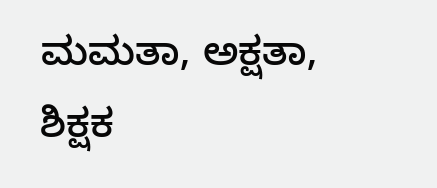ಮಮತಾ, ಅಕ್ಷತಾ, ಶಿಕ್ಷಕ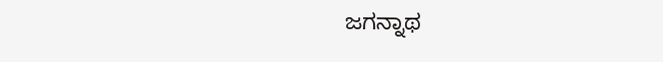ಜಗನ್ನಾಥ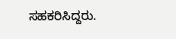ಸಹಕರಿಸಿದ್ದರು.